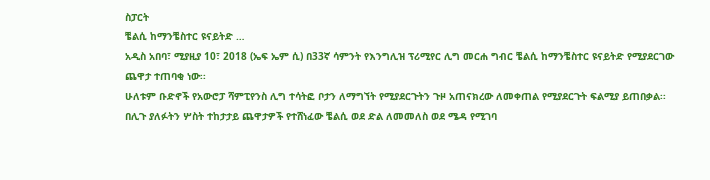ስፓርት
ቼልሲ ከማንቼስተር ዩናይትድ …
አዲስ አበባ፣ ሚያዚያ 10፣ 2018 (ኤፍ ኤም ሲ) በ33ኛ ሳምንት የእንግሊዝ ፕሪሚየር ሊግ መርሐ ግብር ቼልሲ ከማንቼስተር ዩናይትድ የሚያደርገው ጨዋታ ተጠባቂ ነው፡፡
ሁለቱም ቡድኖች የአውሮፓ ሻምፒየንስ ሊግ ተሳትፎ ቦታን ለማግኘት የሚያደርጉትን ጉዞ አጠናክረው ለመቀጠል የሚያደርጉት ፍልሚያ ይጠበቃል፡፡
በሊጉ ያለፉትን ሦስት ተከታታይ ጨዋታዎች የተሸነፈው ቼልሲ ወደ ድል ለመመለስ ወደ ሜዳ የሚገባ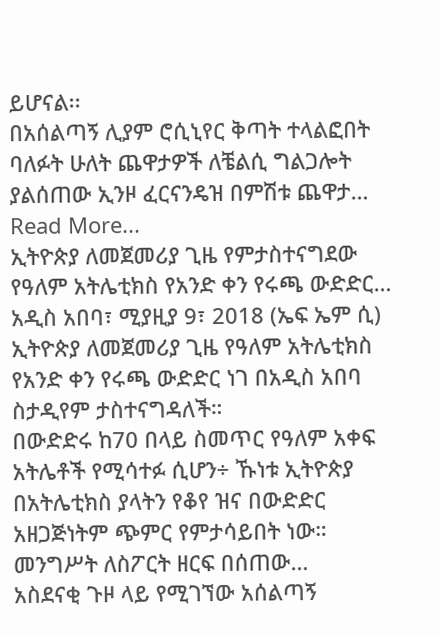ይሆናል፡፡
በአሰልጣኝ ሊያም ሮሲኒየር ቅጣት ተላልፎበት ባለፉት ሁለት ጨዋታዎች ለቼልሲ ግልጋሎት ያልሰጠው ኢንዞ ፈርናንዴዝ በምሽቱ ጨዋታ…
Read More...
ኢትዮጵያ ለመጀመሪያ ጊዜ የምታስተናግደው የዓለም አትሌቲክስ የአንድ ቀን የሩጫ ውድድር…
አዲስ አበባ፣ ሚያዚያ 9፣ 2018 (ኤፍ ኤም ሲ) ኢትዮጵያ ለመጀመሪያ ጊዜ የዓለም አትሌቲክስ የአንድ ቀን የሩጫ ውድድር ነገ በአዲስ አበባ ስታዲየም ታስተናግዳለች።
በውድድሩ ከ70 በላይ ስመጥር የዓለም አቀፍ አትሌቶች የሚሳተፉ ሲሆን÷ ኹነቱ ኢትዮጵያ በአትሌቲክስ ያላትን የቆየ ዝና በውድድር አዘጋጅነትም ጭምር የምታሳይበት ነው።
መንግሥት ለስፖርት ዘርፍ በሰጠው…
አስደናቂ ጉዞ ላይ የሚገኘው አሰልጣኝ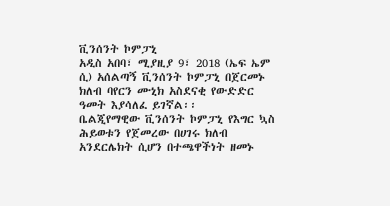ቪንሰንት ኮምፓኒ
አዲስ አበባ፣ ሚያዚያ 9፣ 2018 (ኤፍ ኤም ሲ) አሰልጣኝ ቪንሰንት ኮምፓኒ በጀርመኑ ክለብ ባየርን ሙኒክ አስደናቂ የውድድር ዓመት እያሳለፈ ይገኛል፡፡
ቤልጂየማዊው ቪንሰንት ኮምፓኒ የእግር ኳስ ሕይወቱን የጀመረው በሀገሩ ክለብ አንደርሌክት ሲሆን በተጫዋችነት ዘመኑ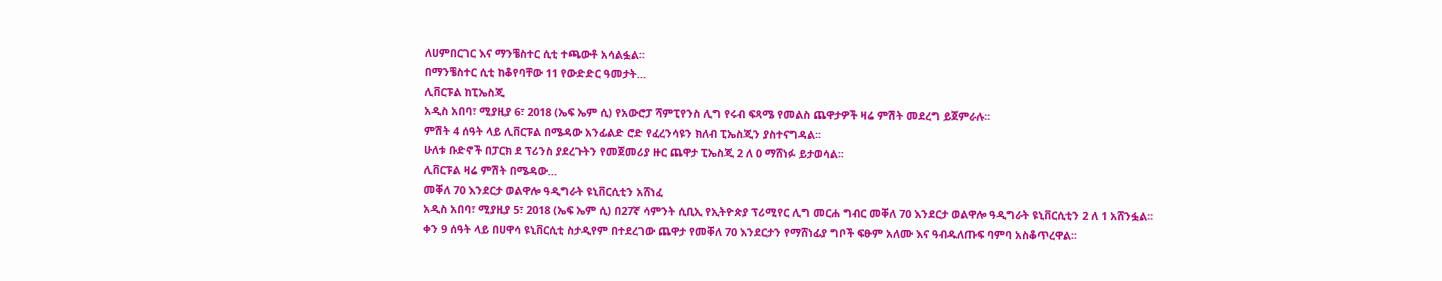ለሀምበርገር እና ማንቼስተር ሲቲ ተጫውቶ አሳልፏል፡፡
በማንቼስተር ሲቲ ከቆየባቸው 11 የውድድር ዓመታት…
ሊቨርፑል ከፒኤስጂ
አዲስ አበባ፣ ሚያዚያ 6፣ 2018 (ኤፍ ኤም ሲ) የአውሮፓ ሻምፒየንስ ሊግ የሩብ ፍጻሜ የመልስ ጨዋታዎች ዛሬ ምሽት መደረግ ይጀምራሉ፡፡
ምሽት 4 ሰዓት ላይ ሊቨርፑል በሜዳው አንፊልድ ሮድ የፈረንሳዩን ክለብ ፒኤስጂን ያስተናግዳል፡፡
ሁለቱ ቡድኖች በፓርክ ደ ፕሪንስ ያደረጉትን የመጀመሪያ ዙር ጨዋታ ፒኤስጂ 2 ለ 0 ማሸነፉ ይታወሳል፡፡
ሊቨርፑል ዛሬ ምሽት በሜዳው…
መቐለ 70 እንደርታ ወልዋሎ ዓዲግራት ዩኒቨርሲቲን አሸነፈ
አዲስ አበባ፣ ሚያዚያ 5፣ 2018 (ኤፍ ኤም ሲ) በ27ኛ ሳምንት ሲቢኢ የኢትዮጵያ ፕሪሚየር ሊግ መርሐ ግብር መቐለ 70 እንደርታ ወልዋሎ ዓዲግራት ዩኒቨርሲቲን 2 ለ 1 አሸንፏል፡፡
ቀን 9 ሰዓት ላይ በሀዋሳ ዩኒቨርሲቲ ስታዲየም በተደረገው ጨዋታ የመቐለ 70 እንደርታን የማሸነፊያ ግቦች ፍፁም አለሙ እና ዓብዱለጡፍ ባምባ አስቆጥረዋል፡፡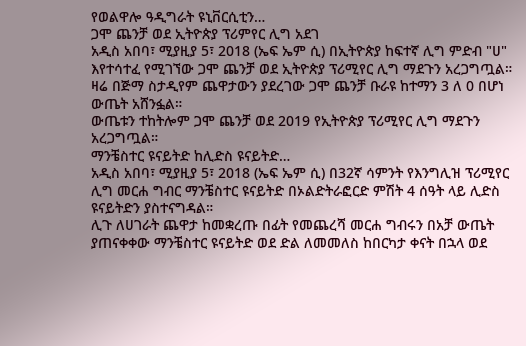የወልዋሎ ዓዲግራት ዩኒቨርሲቲን…
ጋሞ ጨንቻ ወደ ኢትዮጵያ ፕሪምየር ሊግ አደገ
አዲስ አበባ፣ ሚያዚያ 5፣ 2018 (ኤፍ ኤም ሲ) በኢትዮጵያ ከፍተኛ ሊግ ምድብ "ሀ" እየተሳተፈ የሚገኘው ጋሞ ጨንቻ ወደ ኢትዮጵያ ፕሪሚየር ሊግ ማደጉን አረጋግጧል።
ዛሬ በጅማ ስታዲየም ጨዋታውን ያደረገው ጋሞ ጨንቻ ቡራዩ ከተማን 3 ለ 0 በሆነ ውጤት አሸንፏል።
ውጤቱን ተከትሎም ጋሞ ጨንቻ ወደ 2019 የኢትዮጵያ ፕሪሚየር ሊግ ማደጉን አረጋግጧል።
ማንቼስተር ዩናይትድ ከሊድስ ዩናይትድ…
አዲስ አበባ፣ ሚያዚያ 5፣ 2018 (ኤፍ ኤም ሲ) በ32ኛ ሳምንት የእንግሊዝ ፕሪሚየር ሊግ መርሐ ግብር ማንቼስተር ዩናይትድ በኦልድትራፎርድ ምሽት 4 ሰዓት ላይ ሊድስ ዩናይትድን ያስተናግዳል።
ሊጉ ለሀገራት ጨዋታ ከመቋረጡ በፊት የመጨረሻ መርሐ ግብሩን በአቻ ውጤት ያጠናቀቀው ማንቼስተር ዩናይትድ ወደ ድል ለመመለስ ከበርካታ ቀናት በኋላ ወደ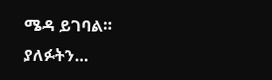ሜዳ ይገባል።
ያለፉትን…